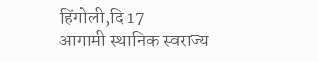हिंगोली,दि 17
आगामी स्थानिक स्वराज्य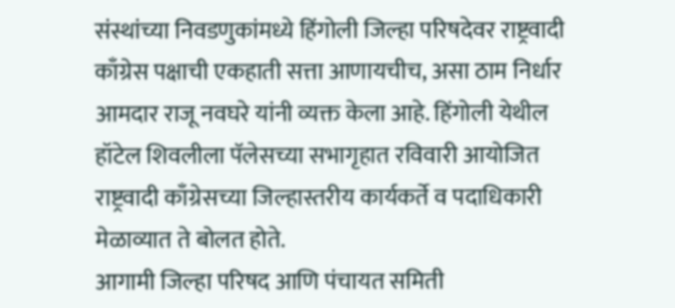संस्थांच्या निवडणुकांमध्ये हिंगोली जिल्हा परिषदेवर राष्ट्रवादी काँग्रेस पक्षाची एकहाती सत्ता आणायचीच, असा ठाम निर्धार आमदार राजू नवघरे यांनी व्यक्त केला आहे. हिंगोली येथील हॉटेल शिवलीला पॅलेसच्या सभागृहात रविवारी आयोजित राष्ट्रवादी काँग्रेसच्या जिल्हास्तरीय कार्यकर्ते व पदाधिकारी मेळाव्यात ते बोलत होते.
आगामी जिल्हा परिषद आणि पंचायत समिती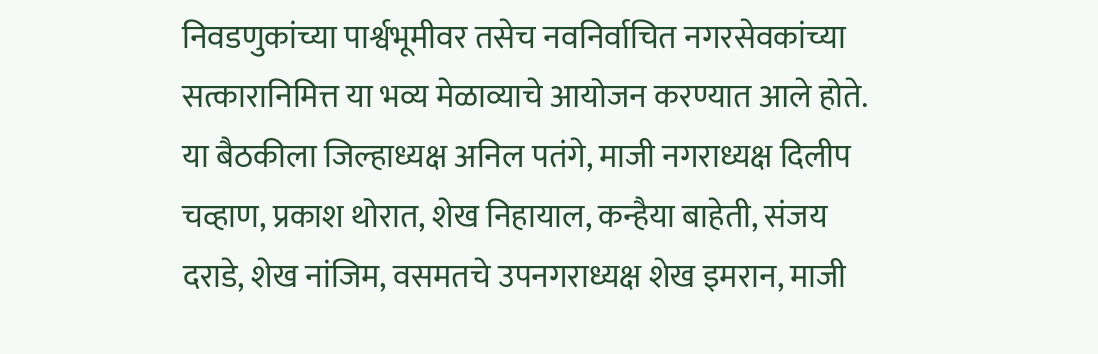निवडणुकांच्या पार्श्वभूमीवर तसेच नवनिर्वाचित नगरसेवकांच्या सत्कारानिमित्त या भव्य मेळाव्याचे आयोजन करण्यात आले होते. या बैठकीला जिल्हाध्यक्ष अनिल पतंगे, माजी नगराध्यक्ष दिलीप चव्हाण, प्रकाश थोरात, शेख निहायाल, कन्हैया बाहेती, संजय दराडे, शेख नांजिम, वसमतचे उपनगराध्यक्ष शेख इमरान, माजी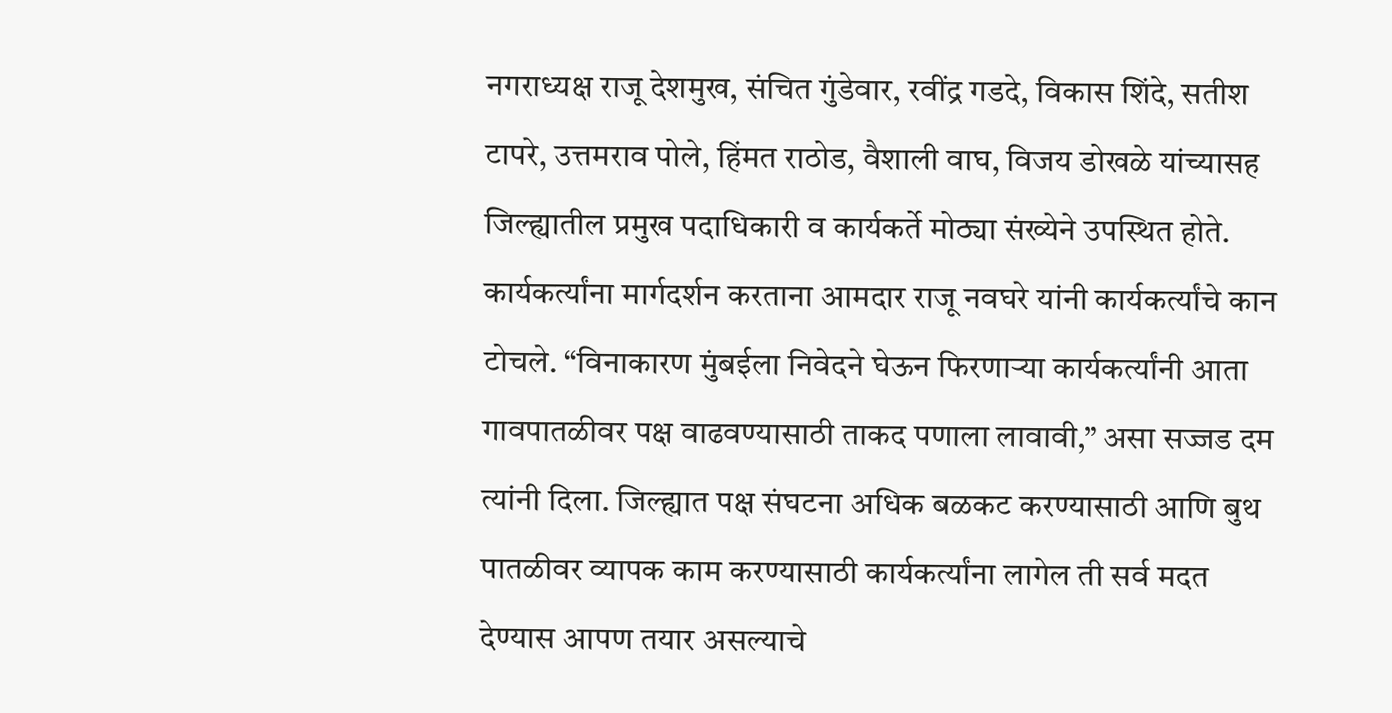नगराध्यक्ष राजू देशमुख, संचित गुंडेवार, रवींद्र गडदे, विकास शिंदे, सतीश टापरे, उत्तमराव पोले, हिंमत राठोड, वैशाली वाघ, विजय डोखळे यांच्यासह जिल्ह्यातील प्रमुख पदाधिकारी व कार्यकर्ते मोठ्या संख्येने उपस्थित होते.
कार्यकर्त्यांना मार्गदर्शन करताना आमदार राजू नवघरे यांनी कार्यकर्त्यांचे कान टोचले. “विनाकारण मुंबईला निवेदने घेऊन फिरणाऱ्या कार्यकर्त्यांनी आता गावपातळीवर पक्ष वाढवण्यासाठी ताकद पणाला लावावी,” असा सज्जड दम त्यांनी दिला. जिल्ह्यात पक्ष संघटना अधिक बळकट करण्यासाठी आणि बुथ पातळीवर व्यापक काम करण्यासाठी कार्यकर्त्यांना लागेल ती सर्व मदत देण्यास आपण तयार असल्याचे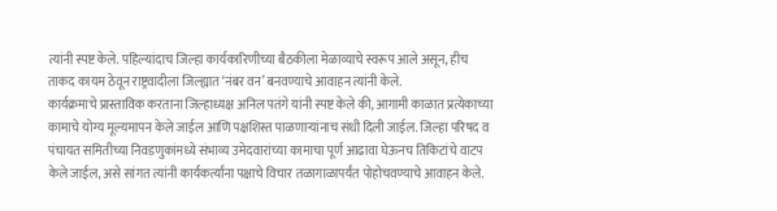त्यांनी स्पष्ट केले. पहिल्यांदाच जिल्हा कार्यकारिणीच्या बैठकीला मेळाव्याचे स्वरूप आले असून, हीच ताकद कायम ठेवून राष्ट्रवादीला जिल्ह्यात ‘नंबर वन’ बनवण्याचे आवाहन त्यांनी केले.
कार्यक्रमाचे प्रास्ताविक करताना जिल्हाध्यक्ष अनिल पतंगे यांनी स्पष्ट केले की, आगामी काळात प्रत्येकाच्या कामाचे योग्य मूल्यमापन केले जाईल आणि पक्षशिस्त पाळणाऱ्यांनाच संधी दिली जाईल. जिल्हा परिषद व पंचायत समितीच्या निवडणुकांमध्ये संभाव्य उमेदवारांच्या कामाचा पूर्ण आढावा घेऊनच तिकिटांचे वाटप केले जाईल, असे सांगत त्यांनी कार्यकर्त्यांना पक्षाचे विचार तळागाळापर्यंत पोहोचवण्याचे आवाहन केले.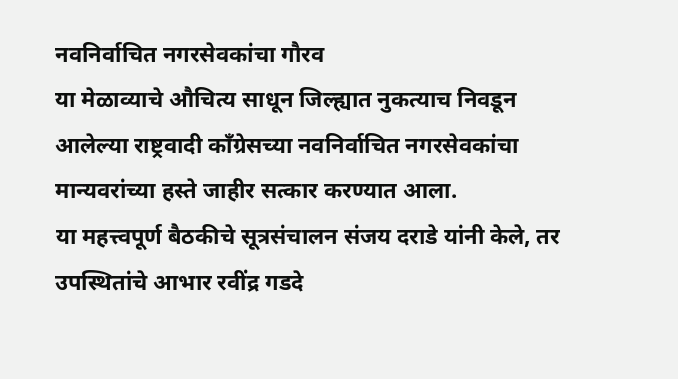नवनिर्वाचित नगरसेवकांचा गौरव
या मेळाव्याचे औचित्य साधून जिल्ह्यात नुकत्याच निवडून आलेल्या राष्ट्रवादी काँग्रेसच्या नवनिर्वाचित नगरसेवकांचा मान्यवरांच्या हस्ते जाहीर सत्कार करण्यात आला.
या महत्त्वपूर्ण बैठकीचे सूत्रसंचालन संजय दराडे यांनी केले, तर उपस्थितांचे आभार रवींद्र गडदे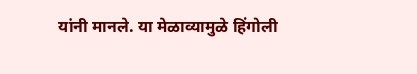यांनी मानले. या मेळाव्यामुळे हिंगोली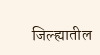जिल्ह्यातील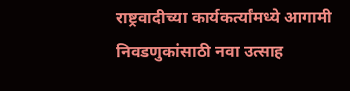राष्ट्रवादीच्या कार्यकर्त्यांमध्ये आगामी निवडणुकांसाठी नवा उत्साह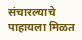संचारल्याचे पाहायला मिळत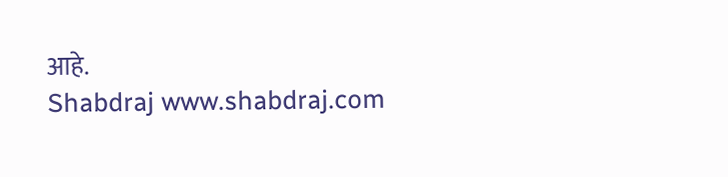आहे.
Shabdraj www.shabdraj.com